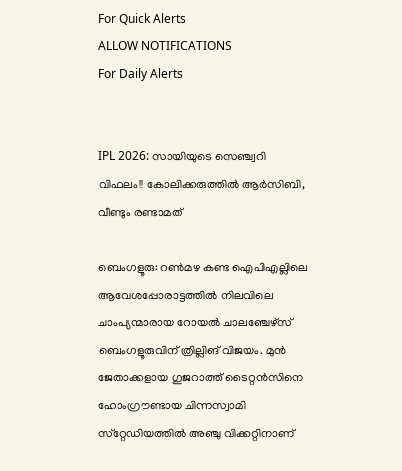For Quick Alerts
ALLOW NOTIFICATIONS
For Daily Alerts


IPL 2026: സായിയുടെ സെഞ്ച്വറി വിഫലം!! കോലിക്കരുത്തില്‍ ആര്‍സിബി, വീണ്ടും രണ്ടാമത്

ബെംഗളൂരു: റണ്‍മഴ കണ്ട ഐപിഎല്ലിലെ ആവേശപ്പോരാട്ടത്തില്‍ നിലവിലെ ചാംപ്യന്മാരായ റോയല്‍ ചാലഞ്ചേഴ്‌സ് ബെംഗളൂരുവിന് ത്രില്ലിങ് വിജയം. മുന്‍ ജേതാക്കളായ ഗുജറാത്ത് ടൈറ്റന്‍സിനെ ഹോംഗ്രൗണ്ടായ ചിന്നസ്വാമി സ്‌റ്റേഡിയത്തില്‍ അഞ്ചു വിക്കറ്റിനാണ്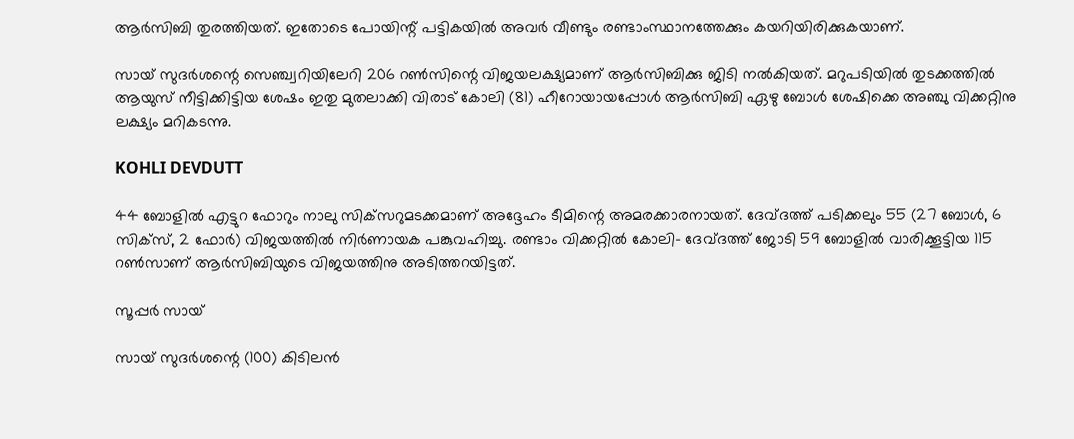ആര്‍സിബി തുരത്തിയത്. ഇതോടെ പോയിന്റ് പട്ടികയില്‍ അവര്‍ വീണ്ടും രണ്ടാംസ്ഥാനത്തേക്കും കയറിയിരിക്കുകയാണ്.

സായ് സുദര്‍ശന്റെ സെഞ്ച്വറിയിലേറി 206 റണ്‍സിന്റെ വിജയലക്ഷ്യമാണ് ആര്‍സിബിക്കു ജിടി നല്‍കിയത്. മറുപടിയില്‍ തുടക്കത്തില്‍ ആയുസ് നീട്ടിക്കിട്ടിയ ശേഷം ഇതു മുതലാക്കി വിരാട് കോലി (81) ഹീറോയായപ്പോള്‍ ആര്‍സിബി ഏഴു ബോള്‍ ശേഷിക്കെ അഞ്ചു വിക്കറ്റിനു ലക്ഷ്യം മറികടന്നു.

KOHLI DEVDUTT

44 ബോളില്‍ എട്ടുറ ഫോറും നാലു സിക്‌സറുമടക്കമാണ് അദ്ദേഹം ടീമിന്റെ അമരക്കാരനായത്. ദേവ്ദത്ത് പടിക്കലും 55 (27 ബോള്‍, 6 സിക്‌സ്, 2 ഫോര്‍) വിജയത്തില്‍ നിര്‍ണായക പങ്കുവഹിച്ചു. രണ്ടാം വിക്കറ്റില്‍ കോലി- ദേവ്ദത്ത് ജോടി 59 ബോളില്‍ വാരിക്കൂട്ടിയ 115 റണ്‍സാണ് ആര്‍സിബിയുടെ വിജയത്തിനു അടിത്തറയിട്ടത്.

സൂപ്പര്‍ സായ്

സായ് സുദര്‍ശന്റെ (100) കിടിലന്‍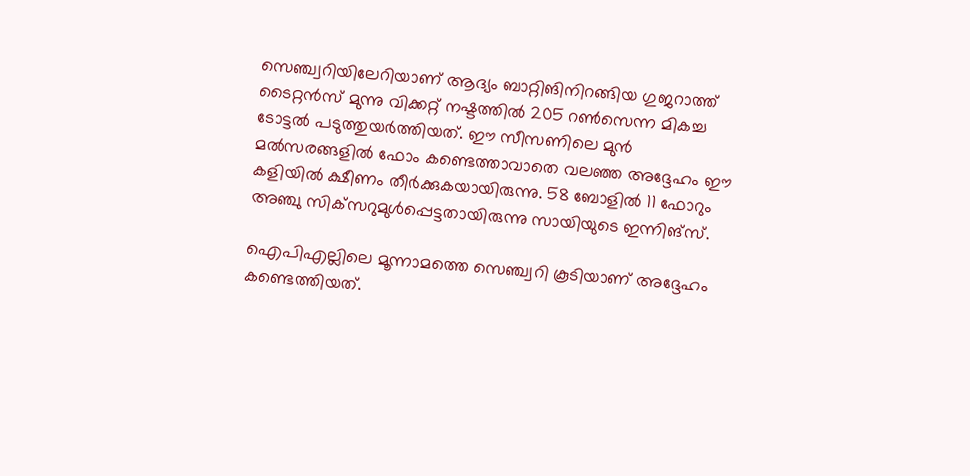സെഞ്ച്വറിയിലേറിയാണ് ആദ്യം ബാറ്റിങിനിറങ്ങിയ ഗുജറാത്ത് ടൈറ്റന്‍സ് മുന്നു വിക്കറ്റ് നഷ്ടത്തില്‍ 205 റണ്‍സെന്ന മികച്ച ടോട്ടല്‍ പടുത്തുയര്‍ത്തിയത്. ഈ സീസണിലെ മുന്‍ മല്‍സരങ്ങളില്‍ ഫോം കണ്ടെത്താവാതെ വലഞ്ഞ അദ്ദേഹം ഈ കളിയില്‍ ക്ഷീണം തീര്‍ക്കുകയായിരുന്നു. 58 ബോളില്‍ 11 ഫോറും അഞ്ചു സിക്‌സറുമുള്‍പ്പെട്ടതായിരുന്നു സായിയുടെ ഇന്നിങ്‌സ്.

ഐപിഎല്ലിലെ മൂന്നാമത്തെ സെഞ്ച്വറി കൂടിയാണ് അദ്ദേഹം കണ്ടെത്തിയത്.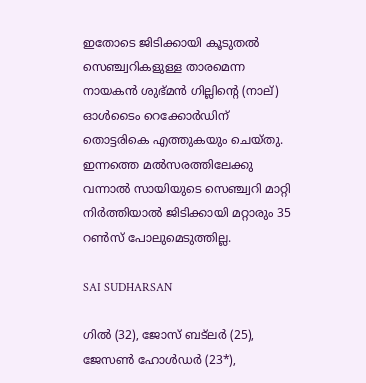ഇതോടെ ജിടിക്കായി കൂടുതല്‍ സെഞ്ച്വറികളുള്ള താരമെന്ന നായകന്‍ ശുഭ്മന്‍ ഗില്ലിന്റെ (നാല്) ഓള്‍ടൈം റെക്കോര്‍ഡിന് തൊട്ടരികെ എത്തുകയും ചെയ്തു. ഇന്നത്തെ മല്‍സരത്തിലേക്കു വന്നാല്‍ സായിയുടെ സെഞ്ച്വറി മാറ്റി നിര്‍ത്തിയാല്‍ ജിടിക്കായി മറ്റാരും 35 റണ്‍സ് പോലുമെടുത്തില്ല.

SAI SUDHARSAN

ഗില്‍ (32), ജോസ് ബട്‌ലര്‍ (25), ജേസണ്‍ ഹോള്‍ഡര്‍ (23*),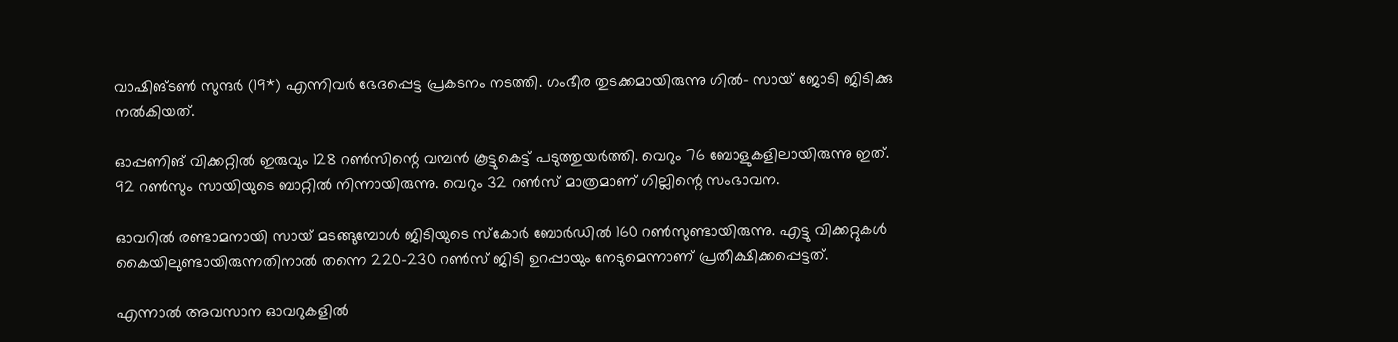വാഷിങ്ടണ്‍ സുന്ദര്‍ (19*) എന്നിവര്‍ ഭേദപ്പെട്ട പ്രകടനം നടത്തി. ഗംഭീര തുടക്കമായിരുന്നു ഗില്‍- സായ് ജോടി ജിടിക്കു നല്‍കിയത്.

ഓപ്പണിങ് വിക്കറ്റില്‍ ഇരുവും 128 റണ്‍സിന്റെ വമ്പന്‍ കൂട്ടുകെട്ട് പടുത്തുയര്‍ത്തി. വെറും 76 ബോളുകളിലായിരുന്നു ഇത്. 92 റണ്‍സും സായിയുടെ ബാറ്റില്‍ നിന്നായിരുന്നു. വെറും 32 റണ്‍സ് മാത്രമാണ് ഗില്ലിന്റെ സംഭാവന.

ഓവറില്‍ രണ്ടാമനായി സായ് മടങ്ങുമ്പോള്‍ ജിടിയുടെ സ്‌കോര്‍ ബോര്‍ഡില്‍ 160 റണ്‍സുണ്ടായിരുന്നു. എട്ടു വിക്കറ്റുകള്‍ കൈയിലുണ്ടായിരുന്നതിനാല്‍ തന്നെ 220-230 റണ്‍സ് ജിടി ഉറപ്പായും നേടുമെന്നാണ് പ്രതീക്ഷിക്കപ്പെട്ടത്.

എന്നാല്‍ അവസാന ഓവറുകളില്‍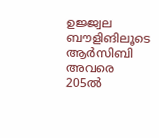ഉജ്ജ്വല ബൗളിങിലൂടെ ആര്‍സിബി അവരെ 205ല്‍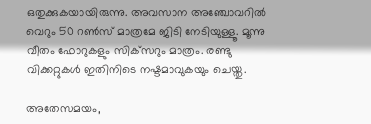ഒതുക്കുകയായിരുന്നു. അവസാന അഞ്ചോവറില്‍ വെറും 50 റണ്‍സ് മാത്രമേ ജിടി നേടിയുള്ളൂ. മൂന്നു വീതം ഫോറുകളും സിക്‌സറും മാത്രം. രണ്ടു വിക്കറ്റുകള്‍ ഇതിനിടെ നഷ്ടമാവുകയും ചെയ്തു.

അതേസമയം,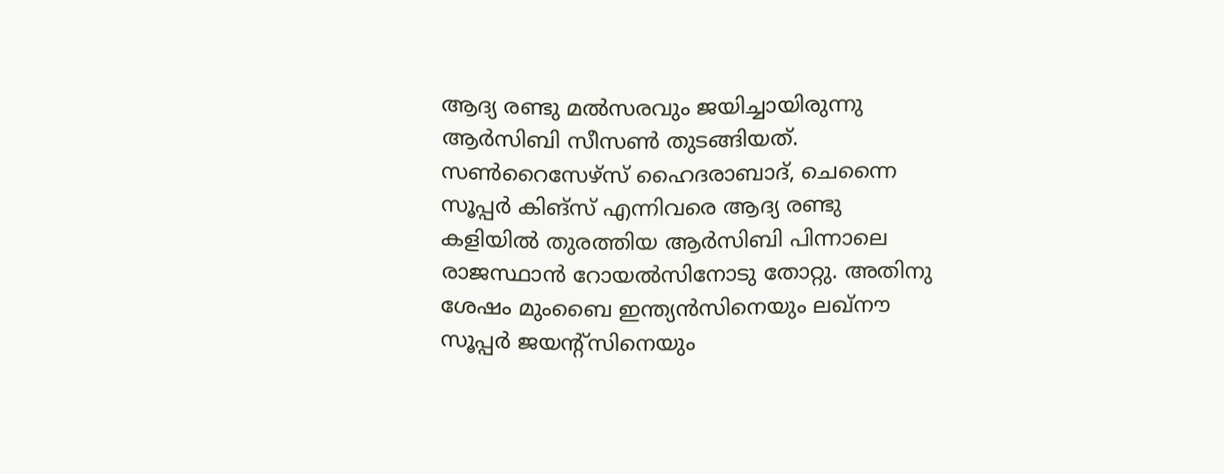ആദ്യ രണ്ടു മല്‍സരവും ജയിച്ചായിരുന്നു ആര്‍സിബി സീസണ്‍ തുടങ്ങിയത്. സണ്‍റൈസേഴ്‌സ് ഹൈദരാബാദ്, ചെന്നൈ സൂപ്പര്‍ കിങ്‌സ് എന്നിവരെ ആദ്യ രണ്ടു കളിയില്‍ തുരത്തിയ ആര്‍സിബി പിന്നാലെ രാജസ്ഥാന്‍ റോയല്‍സിനോടു തോറ്റു. അതിനു ശേഷം മുംബൈ ഇന്ത്യന്‍സിനെയും ലഖ്‌നൗ സൂപ്പര്‍ ജയന്റ്‌സിനെയും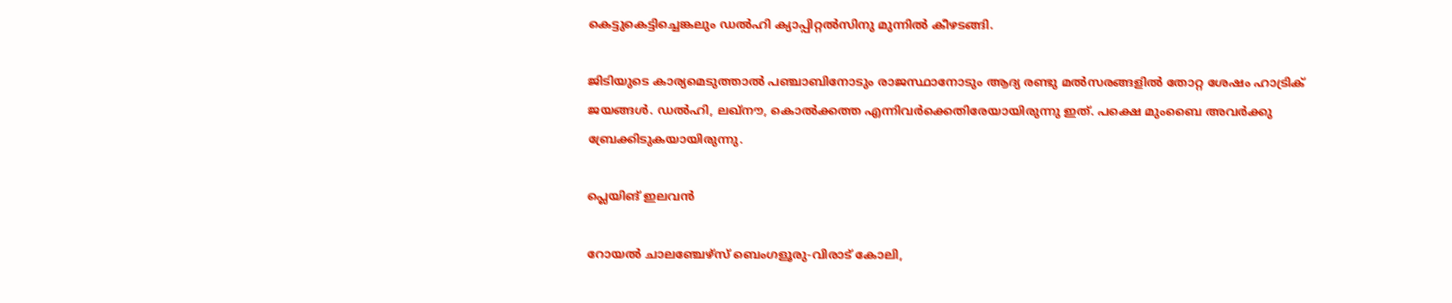കെട്ടുകെട്ടിച്ചെങ്കലും ഡല്‍ഹി ക്യാപ്പിറ്റല്‍സിനു മുന്നില്‍ കീഴടങ്ങി.

ജിടിയുടെ കാര്യമെടുത്താല്‍ പഞ്ചാബിനോടും രാജസ്ഥാനോടും ആദ്യ രണ്ടു മല്‍സരങ്ങളില്‍ തോറ്റ ശേഷം ഹാട്രിക് ജയങ്ങള്‍. ഡല്‍ഹി, ലഖ്‌നൗ, കൊല്‍ക്കത്ത എന്നിവര്‍ക്കെതിരേയായിരുന്നു ഇത്. പക്ഷെ മുംബൈ അവര്‍ക്കു ബ്രേക്കിടുകയായിരുന്നു.

പ്ലെയിങ് ഇലവന്‍

റോയല്‍ ചാലഞ്ചേഴ്‌സ് ബെംഗളൂരു-വിരാട് കോലി,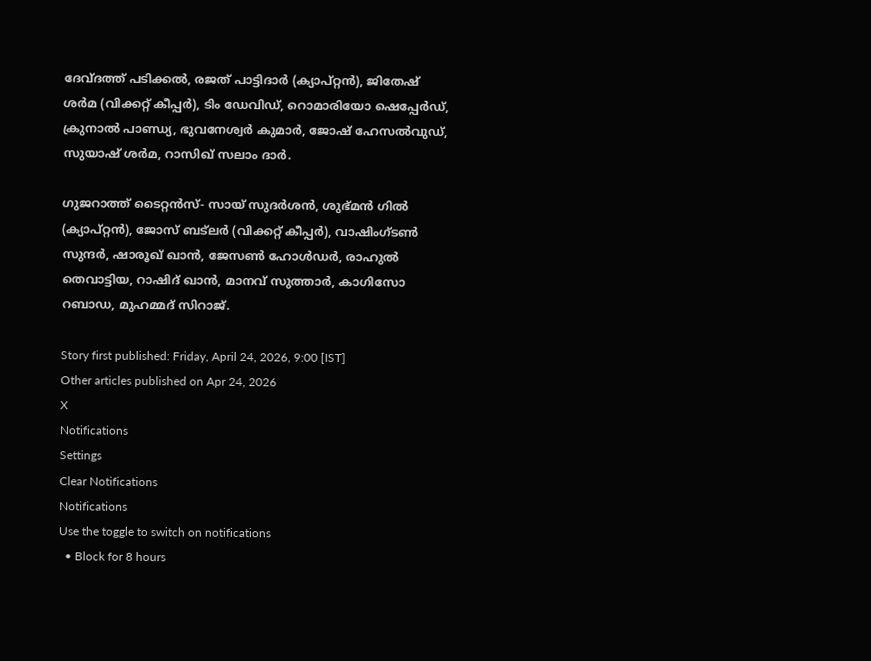ദേവ്ദത്ത് പടിക്കല്‍, രജത് പാട്ടിദാര്‍ (ക്യാപ്റ്റന്‍), ജിതേഷ് ശര്‍മ (വിക്കറ്റ് കീപ്പര്‍), ടിം ഡേവിഡ്, റൊമാരിയോ ഷെപ്പേര്‍ഡ്, ക്രുനാല്‍ പാണ്ഡ്യ, ഭുവനേശ്വര്‍ കുമാര്‍, ജോഷ് ഹേസല്‍വുഡ്, സുയാഷ് ശര്‍മ, റാസിഖ് സലാം ദാര്‍.

ഗുജറാത്ത് ടൈറ്റന്‍സ്- സായ് സുദര്‍ശന്‍, ശുഭ്മന്‍ ഗില്‍ (ക്യാപ്റ്റന്‍), ജോസ് ബട്‌ലര്‍ (വിക്കറ്റ് കീപ്പര്‍), വാഷിംഗ്ടണ്‍ സുന്ദര്‍, ഷാരൂഖ് ഖാന്‍, ജേസണ്‍ ഹോള്‍ഡര്‍, രാഹുല്‍ തെവാട്ടിയ, റാഷിദ് ഖാന്‍, മാനവ് സുത്താര്‍, കാഗിസോ റബാഡ, മുഹമ്മദ് സിറാജ്.

Story first published: Friday, April 24, 2026, 9:00 [IST]
Other articles published on Apr 24, 2026
X
Notifications
Settings
Clear Notifications
Notifications
Use the toggle to switch on notifications
  • Block for 8 hours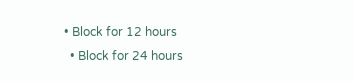• Block for 12 hours
  • Block for 24 hours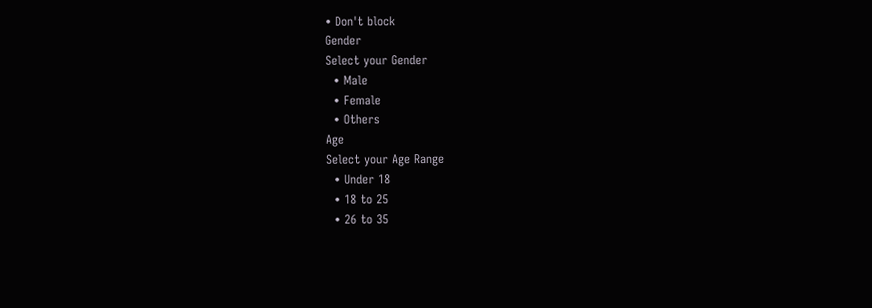• Don't block
Gender
Select your Gender
  • Male
  • Female
  • Others
Age
Select your Age Range
  • Under 18
  • 18 to 25
  • 26 to 35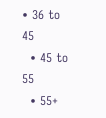• 36 to 45
  • 45 to 55
  • 55+